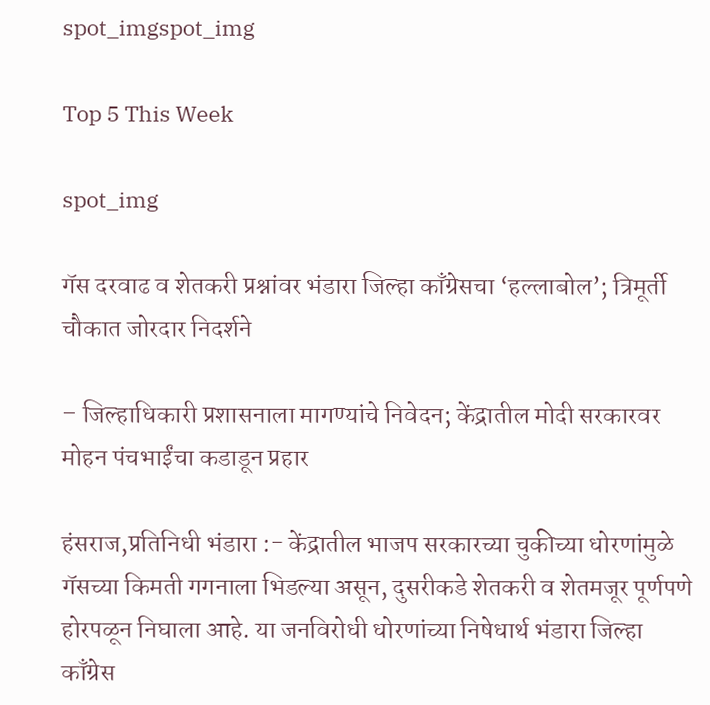spot_imgspot_img

Top 5 This Week

spot_img

गॅस दरवाढ व शेतकरी प्रश्नांवर भंडारा जिल्हा काँग्रेसचा ‘हल्लाबोल’; त्रिमूर्ती चौकात जोरदार निदर्शने

– जिल्हाधिकारी प्रशासनाला मागण्यांचे निवेदन; केंद्रातील मोदी सरकारवर मोहन पंचभाईंचा कडाडून प्रहार

हंसराज,प्रतिनिधी भंडारा :- केंद्रातील भाजप सरकारच्या चुकीच्या धोरणांमुळे गॅसच्या किमती गगनाला भिडल्या असून, दुसरीकडे शेतकरी व शेतमजूर पूर्णपणे होरपळून निघाला आहे. या जनविरोधी धोरणांच्या निषेधार्थ भंडारा जिल्हा काँग्रेस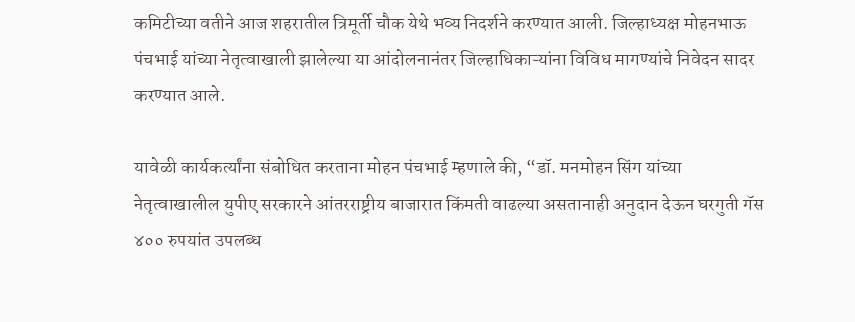कमिटीच्या वतीने आज शहरातील त्रिमूर्ती चौक येथे भव्य निदर्शने करण्यात आली. जिल्हाध्यक्ष मोहनभाऊ पंचभाई यांच्या नेतृत्वाखाली झालेल्या या आंदोलनानंतर जिल्हाधिकाऱ्यांना विविध मागण्यांचे निवेदन सादर करण्यात आले.

यावेळी कार्यकर्त्यांना संबोधित करताना मोहन पंचभाई म्हणाले की, “डॉ. मनमोहन सिंग यांच्या नेतृत्वाखालील युपीए सरकारने आंतरराष्ट्रीय बाजारात किंमती वाढल्या असतानाही अनुदान देऊन घरगुती गॅस ४०० रुपयांत उपलब्ध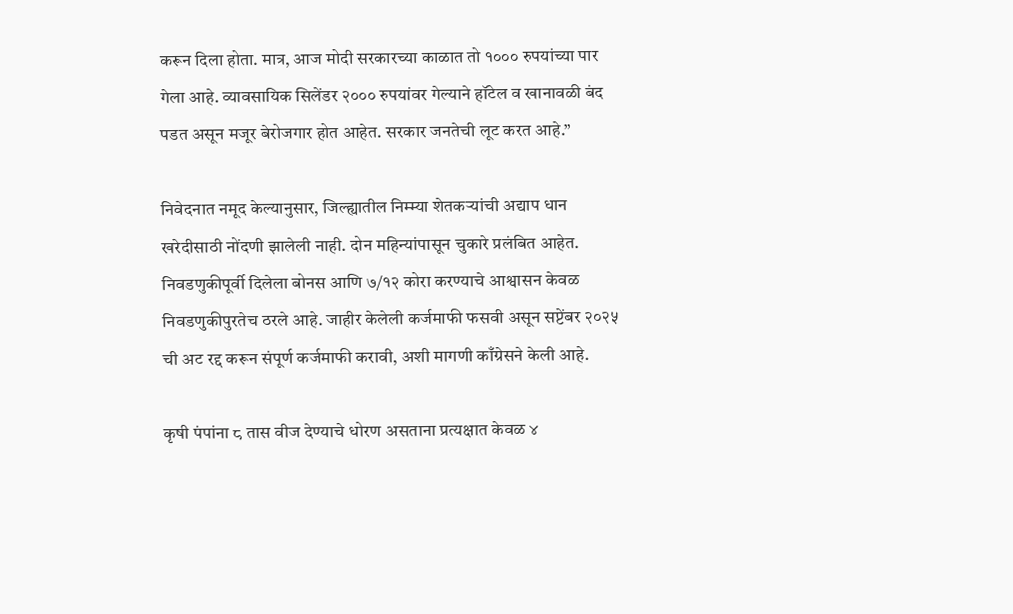करून दिला होता. मात्र, आज मोदी सरकारच्या काळात तो १००० रुपयांच्या पार गेला आहे. व्यावसायिक सिलेंडर २००० रुपयांवर गेल्याने हॉटेल व खानावळी बंद पडत असून मजूर बेरोजगार होत आहेत. सरकार जनतेची लूट करत आहे.”

निवेदनात नमूद केल्यानुसार, जिल्ह्यातील निम्म्या शेतकऱ्यांची अद्याप धान खरेदीसाठी नोंदणी झालेली नाही. दोन महिन्यांपासून चुकारे प्रलंबित आहेत. निवडणुकीपूर्वी दिलेला बोनस आणि ७/१२ कोरा करण्याचे आश्वासन केवळ निवडणुकीपुरतेच ठरले आहे. जाहीर केलेली कर्जमाफी फसवी असून सप्टेंबर २०२५ ची अट रद्द करून संपूर्ण कर्जमाफी करावी, अशी मागणी काँग्रेसने केली आहे.

कृषी पंपांना ८ तास वीज देण्याचे धोरण असताना प्रत्यक्षात केवळ ४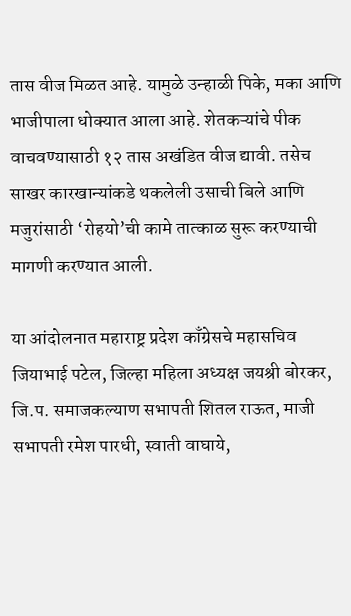तास वीज मिळत आहे. यामुळे उन्हाळी पिके, मका आणि भाजीपाला धोक्यात आला आहे. शेतकऱ्यांचे पीक वाचवण्यासाठी १२ तास अखंडित वीज द्यावी. तसेच साखर कारखान्यांकडे थकलेली उसाची बिले आणि मजुरांसाठी ‘रोहयो’ची कामे तात्काळ सुरू करण्याची मागणी करण्यात आली.

या आंदोलनात महाराष्ट्र प्रदेश काँग्रेसचे महासचिव जियाभाई पटेल, जिल्हा महिला अध्यक्ष जयश्री बोरकर, जि.प. समाजकल्याण सभापती शितल राऊत, माजी सभापती रमेश पारधी, स्वाती वाघाये,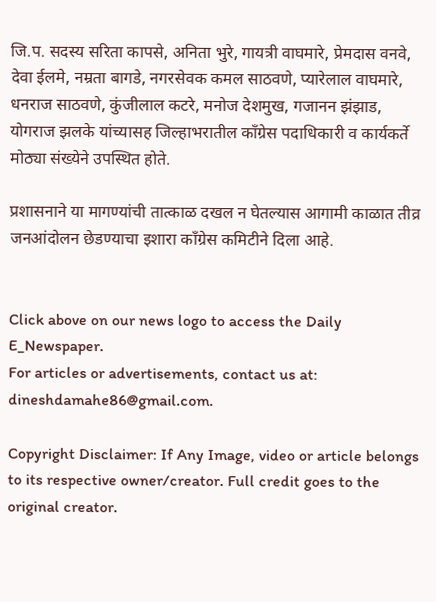जि.प. सदस्य सरिता कापसे, अनिता भुरे, गायत्री वाघमारे, प्रेमदास वनवे, देवा ईलमे, नम्रता बागडे, नगरसेवक कमल साठवणे, प्यारेलाल वाघमारे, धनराज साठवणे, कुंजीलाल कटरे, मनोज देशमुख, गजानन झंझाड, योगराज झलके यांच्यासह जिल्हाभरातील काँग्रेस पदाधिकारी व कार्यकर्ते मोठ्या संख्येने उपस्थित होते.

प्रशासनाने या मागण्यांची तात्काळ दखल न घेतल्यास आगामी काळात तीव्र जनआंदोलन छेडण्याचा इशारा काँग्रेस कमिटीने दिला आहे.


Click above on our news logo to access the Daily E_Newspaper.
For articles or advertisements, contact us at: dineshdamahe86@gmail.com.

Copyright Disclaimer: If Any Image, video or article belongs to its respective owner/creator. Full credit goes to the original creator.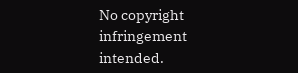No copyright infringement intended.